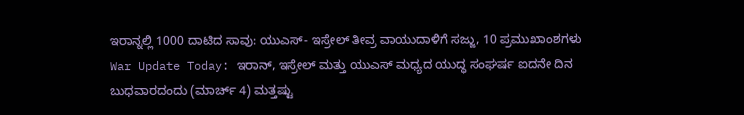ಇರಾನ್ನಲ್ಲಿ 1000 ದಾಟಿದ ಸಾವು: ಯುಎಸ್- ಇಸ್ರೇಲ್ ತೀವ್ರ ವಾಯುದಾಳಿಗೆ ಸಜ್ಜು, 10 ಪ್ರಮುಖಾಂಶಗಳು
War Update Today: ಇರಾನ್, ಇಸ್ರೇಲ್ ಮತ್ತು ಯುಎಸ್ ಮಧ್ಯದ ಯುದ್ಧ ಸಂಘರ್ಷ ಐದನೇ ದಿನ ಬುಧವಾರದಂದು (ಮಾರ್ಚ್ 4) ಮತ್ತಷ್ಟು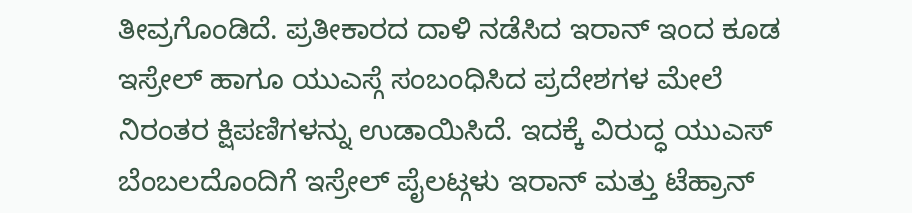ತೀವ್ರಗೊಂಡಿದೆ. ಪ್ರತೀಕಾರದ ದಾಳಿ ನಡೆಸಿದ ಇರಾನ್ ಇಂದ ಕೂಡ ಇಸ್ರೇಲ್ ಹಾಗೂ ಯುಎಸ್ಗೆ ಸಂಬಂಧಿಸಿದ ಪ್ರದೇಶಗಳ ಮೇಲೆ ನಿರಂತರ ಕ್ಷಿಪಣಿಗಳನ್ನು ಉಡಾಯಿಸಿದೆ. ಇದಕ್ಕೆ ವಿರುದ್ಧ ಯುಎಸ್ ಬೆಂಬಲದೊಂದಿಗೆ ಇಸ್ರೇಲ್ ಪೈಲಟ್ಗಳು ಇರಾನ್ ಮತ್ತು ಟೆಹ್ರಾನ್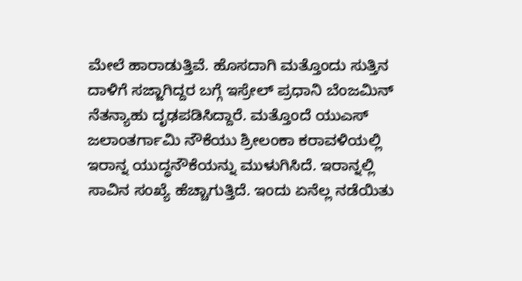ಮೇಲೆ ಹಾರಾಡುತ್ತಿವೆ. ಹೊಸದಾಗಿ ಮತ್ತೊಂದು ಸುತ್ತಿನ ದಾಳಿಗೆ ಸಜ್ಜಾಗಿದ್ದರ ಬಗ್ಗೆ ಇಸ್ರೇಲ್ ಪ್ರಧಾನಿ ಬೆಂಜಮಿನ್ ನೆತನ್ಯಾಹು ದೃಢಪಡಿಸಿದ್ದಾರೆ. ಮತ್ತೊಂದೆ ಯುಎಸ್ ಜಲಾಂತರ್ಗಾಮಿ ನೌಕೆಯು ಶ್ರೀಲಂಕಾ ಕರಾವಳಿಯಲ್ಲಿ ಇರಾನ್ನ ಯುದ್ಧನೌಕೆಯನ್ನು ಮುಳುಗಿಸಿದೆ. ಇರಾನ್ನಲ್ಲಿ ಸಾವಿನ ಸಂಖ್ಯೆ ಹೆಚ್ಚಾಗುತ್ತಿದೆ. ಇಂದು ಏನೆಲ್ಲ ನಡೆಯಿತು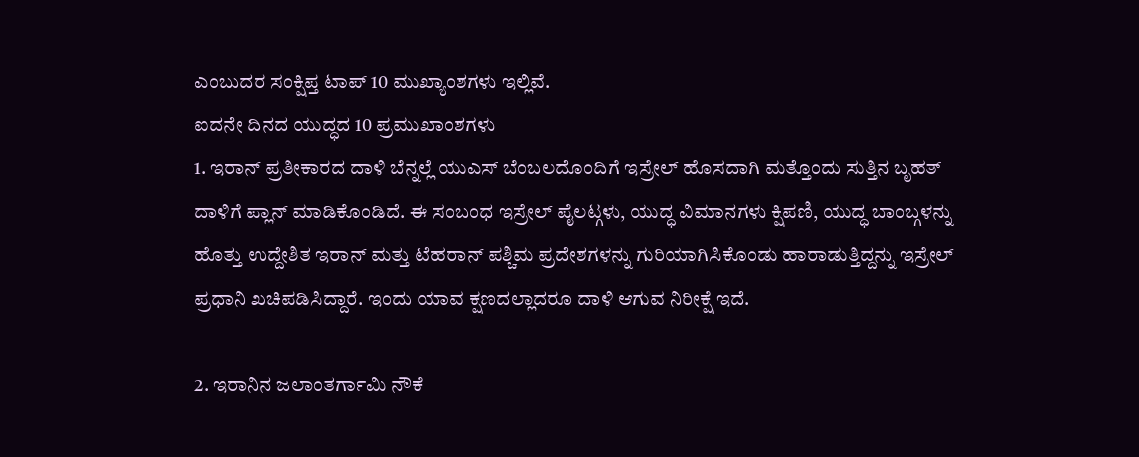ಎಂಬುದರ ಸಂಕ್ಷಿಪ್ತ ಟಾಪ್ 10 ಮುಖ್ಯಾಂಶಗಳು ಇಲ್ಲಿವೆ.
ಐದನೇ ದಿನದ ಯುದ್ಧದ 10 ಪ್ರಮುಖಾಂಶಗಳು
1. ಇರಾನ್ ಪ್ರತೀಕಾರದ ದಾಳಿ ಬೆನ್ನಲ್ಲೆ ಯುಎಸ್ ಬೆಂಬಲದೊಂದಿಗೆ ಇಸ್ರೇಲ್ ಹೊಸದಾಗಿ ಮತ್ತೊಂದು ಸುತ್ತಿನ ಬೃಹತ್ ದಾಳಿಗೆ ಪ್ಲಾನ್ ಮಾಡಿಕೊಂಡಿದೆ. ಈ ಸಂಬಂಧ ಇಸ್ರೇಲ್ ಪೈಲಟ್ಗಳು, ಯುದ್ಧ ವಿಮಾನಗಳು ಕ್ಷಿಪಣಿ, ಯುದ್ಧ ಬಾಂಬ್ಗಳನ್ನು ಹೊತ್ತು ಉದ್ದೇಶಿತ ಇರಾನ್ ಮತ್ತು ಟೆಹರಾನ್ ಪಶ್ಚಿಮ ಪ್ರದೇಶಗಳನ್ನು ಗುರಿಯಾಗಿಸಿಕೊಂಡು ಹಾರಾಡುತ್ತಿದ್ದನ್ನು ಇಸ್ರೇಲ್ ಪ್ರಧಾನಿ ಖಚಿಪಡಿಸಿದ್ದಾರೆ. ಇಂದು ಯಾವ ಕ್ಷಣದಲ್ಲಾದರೂ ದಾಳಿ ಆಗುವ ನಿರೀಕ್ಷೆ ಇದೆ.

2. ಇರಾನಿನ ಜಲಾಂತರ್ಗಾಮಿ ನೌಕೆ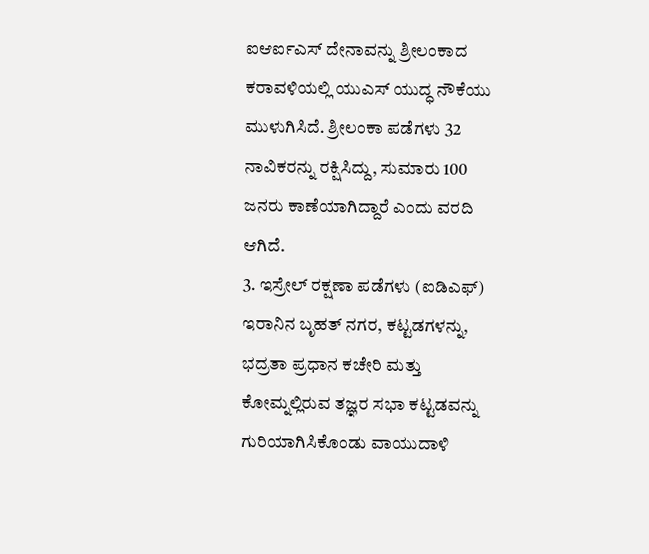ಐಆರ್ಐಎಸ್ ದೇನಾವನ್ನು ಶ್ರೀಲಂಕಾದ ಕರಾವಳಿಯಲ್ಲಿ ಯುಎಸ್ ಯುದ್ಧ ನೌಕೆಯು ಮುಳುಗಿಸಿದೆ. ಶ್ರೀಲಂಕಾ ಪಡೆಗಳು 32 ನಾವಿಕರನ್ನು ರಕ್ಷಿಸಿದ್ದು, ಸುಮಾರು 100 ಜನರು ಕಾಣೆಯಾಗಿದ್ದಾರೆ ಎಂದು ವರದಿ ಆಗಿದೆ.
3. ಇಸ್ರೇಲ್ ರಕ್ಷಣಾ ಪಡೆಗಳು (ಐಡಿಎಫ್) ಇರಾನಿನ ಬೃಹತ್ ನಗರ, ಕಟ್ಟಡಗಳನ್ನು, ಭದ್ರತಾ ಪ್ರಧಾನ ಕಚೇರಿ ಮತ್ತು ಕೋಮ್ನಲ್ಲಿರುವ ತಜ್ಞರ ಸಭಾ ಕಟ್ಟಡವನ್ನು ಗುರಿಯಾಗಿಸಿಕೊಂಡು ವಾಯುದಾಳಿ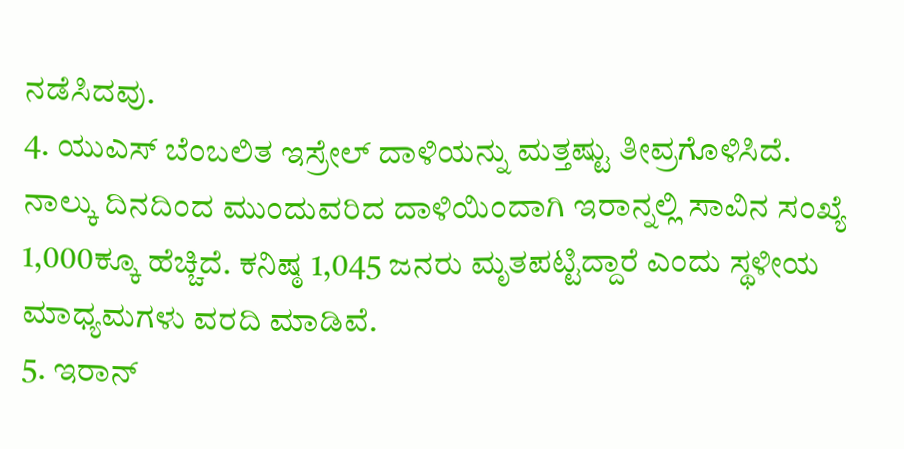ನಡೆಸಿದವು.
4. ಯುಎಸ್ ಬೆಂಬಲಿತ ಇಸ್ರೇಲ್ ದಾಳಿಯನ್ನು ಮತ್ತಷ್ಟು ತೀವ್ರಗೊಳಿಸಿದೆ. ನಾಲ್ಕು ದಿನದಿಂದ ಮುಂದುವರಿದ ದಾಳಿಯಿಂದಾಗಿ ಇರಾನ್ನಲ್ಲಿ ಸಾವಿನ ಸಂಖ್ಯೆ 1,000ಕ್ಕೂ ಹೆಚ್ಚಿದೆ. ಕನಿಷ್ಠ 1,045 ಜನರು ಮೃತಪಟ್ಟಿದ್ದಾರೆ ಎಂದು ಸ್ಥಳೀಯ ಮಾಧ್ಯಮಗಳು ವರದಿ ಮಾಡಿವೆ.
5. ಇರಾನ್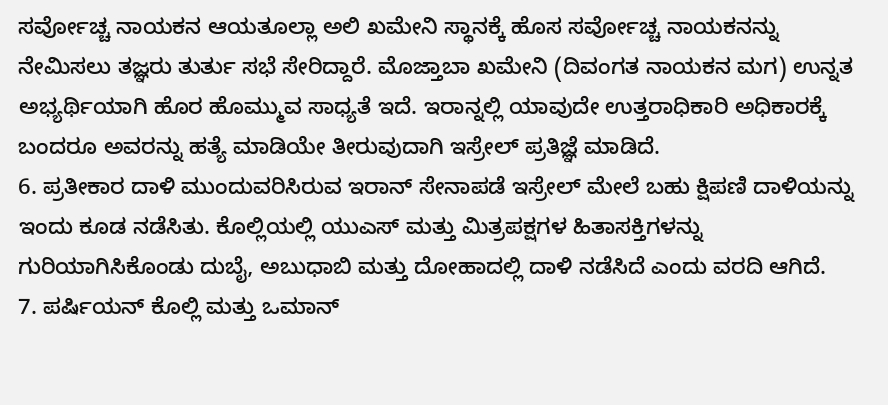ಸರ್ವೋಚ್ಚ ನಾಯಕನ ಆಯತೂಲ್ಲಾ ಅಲಿ ಖಮೇನಿ ಸ್ಥಾನಕ್ಕೆ ಹೊಸ ಸರ್ವೋಚ್ಚ ನಾಯಕನನ್ನು ನೇಮಿಸಲು ತಜ್ಞರು ತುರ್ತು ಸಭೆ ಸೇರಿದ್ದಾರೆ. ಮೊಜ್ತಾಬಾ ಖಮೇನಿ (ದಿವಂಗತ ನಾಯಕನ ಮಗ) ಉನ್ನತ ಅಭ್ಯರ್ಥಿಯಾಗಿ ಹೊರ ಹೊಮ್ಮುವ ಸಾಧ್ಯತೆ ಇದೆ. ಇರಾನ್ನಲ್ಲಿ ಯಾವುದೇ ಉತ್ತರಾಧಿಕಾರಿ ಅಧಿಕಾರಕ್ಕೆ ಬಂದರೂ ಅವರನ್ನು ಹತ್ಯೆ ಮಾಡಿಯೇ ತೀರುವುದಾಗಿ ಇಸ್ರೇಲ್ ಪ್ರತಿಜ್ಞೆ ಮಾಡಿದೆ.
6. ಪ್ರತೀಕಾರ ದಾಳಿ ಮುಂದುವರಿಸಿರುವ ಇರಾನ್ ಸೇನಾಪಡೆ ಇಸ್ರೇಲ್ ಮೇಲೆ ಬಹು ಕ್ಷಿಪಣಿ ದಾಳಿಯನ್ನು ಇಂದು ಕೂಡ ನಡೆಸಿತು. ಕೊಲ್ಲಿಯಲ್ಲಿ ಯುಎಸ್ ಮತ್ತು ಮಿತ್ರಪಕ್ಷಗಳ ಹಿತಾಸಕ್ತಿಗಳನ್ನು ಗುರಿಯಾಗಿಸಿಕೊಂಡು ದುಬೈ, ಅಬುಧಾಬಿ ಮತ್ತು ದೋಹಾದಲ್ಲಿ ದಾಳಿ ನಡೆಸಿದೆ ಎಂದು ವರದಿ ಆಗಿದೆ.
7. ಪರ್ಷಿಯನ್ ಕೊಲ್ಲಿ ಮತ್ತು ಒಮಾನ್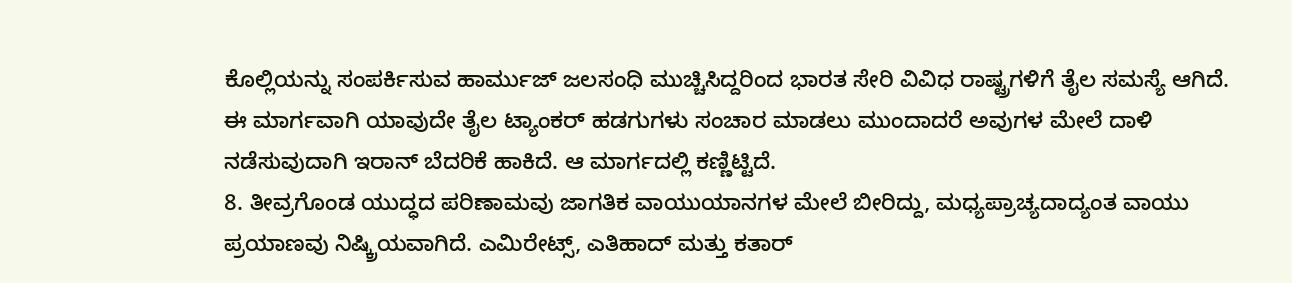ಕೊಲ್ಲಿಯನ್ನು ಸಂಪರ್ಕಿಸುವ ಹಾರ್ಮುಜ್ ಜಲಸಂಧಿ ಮುಚ್ಚಿಸಿದ್ದರಿಂದ ಭಾರತ ಸೇರಿ ವಿವಿಧ ರಾಷ್ಟ್ರಗಳಿಗೆ ತೈಲ ಸಮಸ್ಯೆ ಆಗಿದೆ. ಈ ಮಾರ್ಗವಾಗಿ ಯಾವುದೇ ತೈಲ ಟ್ಯಾಂಕರ್ ಹಡಗುಗಳು ಸಂಚಾರ ಮಾಡಲು ಮುಂದಾದರೆ ಅವುಗಳ ಮೇಲೆ ದಾಳಿ ನಡೆಸುವುದಾಗಿ ಇರಾನ್ ಬೆದರಿಕೆ ಹಾಕಿದೆ. ಆ ಮಾರ್ಗದಲ್ಲಿ ಕಣ್ಣಿಟ್ಟಿದೆ.
8. ತೀವ್ರಗೊಂಡ ಯುದ್ಧದ ಪರಿಣಾಮವು ಜಾಗತಿಕ ವಾಯುಯಾನಗಳ ಮೇಲೆ ಬೀರಿದ್ದು, ಮಧ್ಯಪ್ರಾಚ್ಯದಾದ್ಯಂತ ವಾಯು ಪ್ರಯಾಣವು ನಿಷ್ಕ್ರಿಯವಾಗಿದೆ. ಎಮಿರೇಟ್ಸ್, ಎತಿಹಾದ್ ಮತ್ತು ಕತಾರ್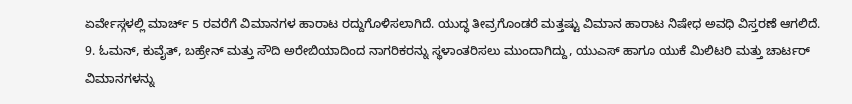ಏರ್ವೇಸ್ಗಳಲ್ಲಿ ಮಾರ್ಚ್ 5 ರವರೆಗೆ ವಿಮಾನಗಳ ಹಾರಾಟ ರದ್ದುಗೊಳಿಸಲಾಗಿದೆ. ಯುದ್ಧ ತೀವ್ರಗೊಂಡರೆ ಮತ್ತಷ್ಟು ವಿಮಾನ ಹಾರಾಟ ನಿಷೇಧ ಅವಧಿ ವಿಸ್ತರಣೆ ಆಗಲಿದೆ.
9. ಓಮನ್, ಕುವೈತ್, ಬಹ್ರೇನ್ ಮತ್ತು ಸೌದಿ ಅರೇಬಿಯಾದಿಂದ ನಾಗರಿಕರನ್ನು ಸ್ಥಳಾಂತರಿಸಲು ಮುಂದಾಗಿದ್ದು, ಯುಎಸ್ ಹಾಗೂ ಯುಕೆ ಮಿಲಿಟರಿ ಮತ್ತು ಚಾರ್ಟರ್ ವಿಮಾನಗಳನ್ನು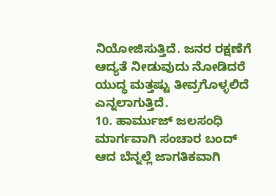ನಿಯೋಜಿಸುತ್ತಿದೆ. ಜನರ ರಕ್ಷಣೆಗೆ ಆದ್ಯತೆ ನೀಡುವುದು ನೋಡಿದರೆ ಯುದ್ಧ ಮತ್ತಷ್ಟು ತೀವ್ರಗೊಳ್ಳಲಿದೆ ಎನ್ನಲಾಗುತ್ತಿದೆ.
10. ಹಾರ್ಮುಜ್ ಜಲಸಂಧಿ ಮಾರ್ಗವಾಗಿ ಸಂಚಾರ ಬಂದ್ ಆದ ಬೆನ್ನಲ್ಲೆ ಜಾಗತಿಕವಾಗಿ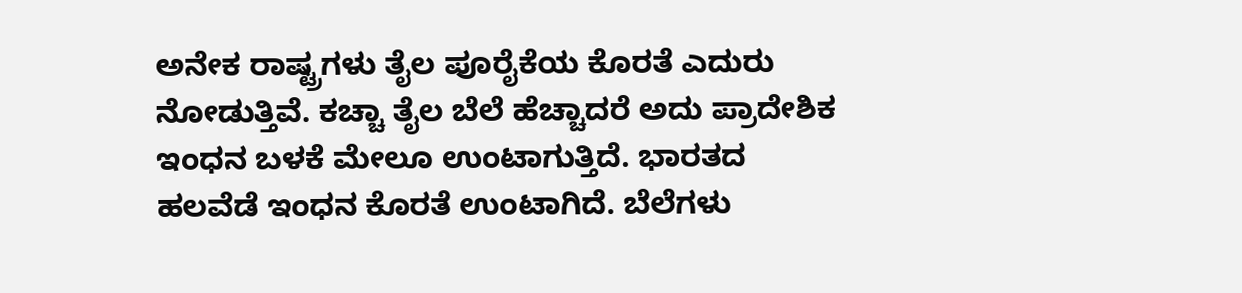ಅನೇಕ ರಾಷ್ಟ್ರಗಳು ತೈಲ ಪೂರೈಕೆಯ ಕೊರತೆ ಎದುರು ನೋಡುತ್ತಿವೆ. ಕಚ್ಚಾ ತೈಲ ಬೆಲೆ ಹೆಚ್ಚಾದರೆ ಅದು ಪ್ರಾದೇಶಿಕ ಇಂಧನ ಬಳಕೆ ಮೇಲೂ ಉಂಟಾಗುತ್ತಿದೆ. ಭಾರತದ ಹಲವೆಡೆ ಇಂಧನ ಕೊರತೆ ಉಂಟಾಗಿದೆ. ಬೆಲೆಗಳು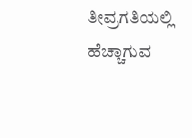ತೀವ್ರಗತಿಯಲ್ಲಿ ಹೆಚ್ಚಾಗುವ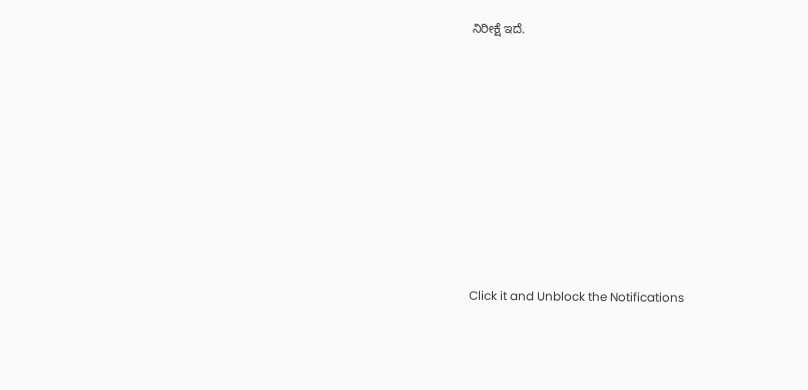ನಿರೀಕ್ಷೆ ಇದೆ.












Click it and Unblock the Notifications